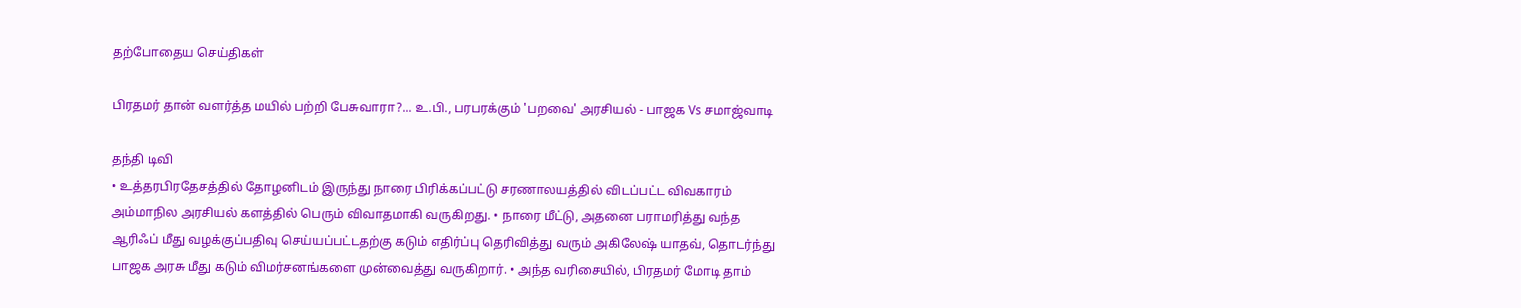தற்போதைய செய்திகள்

பிரதமர் தான் வளர்த்த மயில் பற்றி பேசுவாரா?... உ.பி., பரபரக்கும் 'பறவை' அரசியல் - பாஜக Vs சமாஜ்வாடி

தந்தி டிவி
• உத்தரபிரதேசத்தில் தோழனிடம் இருந்து நாரை பிரிக்கப்பட்டு சரணாலயத்தில் விடப்பட்ட விவகாரம் அம்மாநில அரசியல் களத்தில் பெரும் விவாதமாகி வருகிறது. • நாரை மீட்டு, அதனை பராமரித்து வந்த ஆரிஃப் மீது வழக்குப்பதிவு செய்யப்பட்டதற்கு கடும் எதிர்ப்பு தெரிவித்து வரும் அகிலேஷ் யாதவ், தொடர்ந்து பாஜக அரசு மீது கடும் விமர்சனங்களை முன்வைத்து வருகிறார். • அந்த வரிசையில், பிரதமர் மோடி தாம்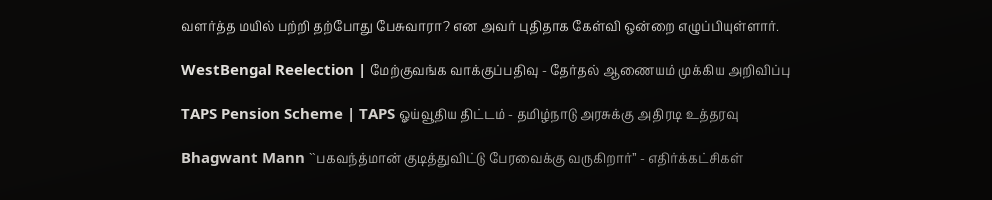வளர்த்த மயில் பற்றி தற்போது பேசுவாரா? என அவர் புதிதாக கேள்வி ஒன்றை எழுப்பியுள்ளார்.

WestBengal Reelection | மேற்குவங்க வாக்குப்பதிவு - தேர்தல் ஆணையம் முக்கிய அறிவிப்பு

TAPS Pension Scheme | TAPS ஓய்வூதிய திட்டம் - தமிழ்நாடு அரசுக்கு அதிரடி உத்தரவு

Bhagwant Mann ``பகவந்த்மான் குடித்துவிட்டு பேரவைக்கு வருகிறார்’’ - எதிர்க்கட்சிகள்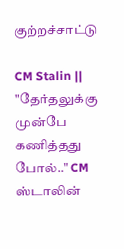குற்றச்சாட்டு

CM Stalin || "தேர்தலுக்கு முன்பே கணித்தது போல்.." CM ஸ்டாலின்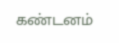கண்டனம்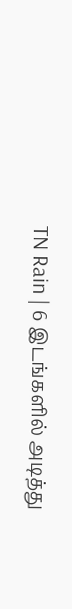TN Rain | 6 இடங்களில் அடித்து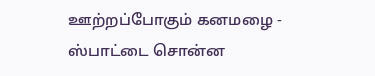ஊற்றப்போகும் கனமழை - ஸ்பாட்டை சொன்ன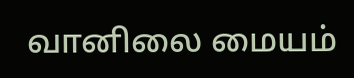வானிலை மையம்